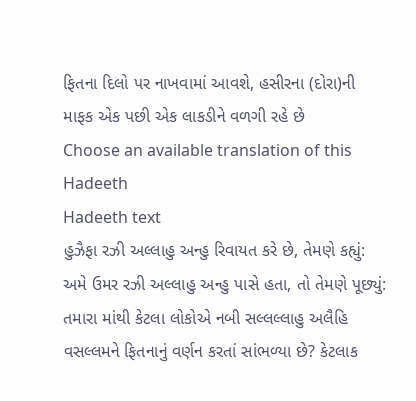ફિતના દિલો પર નાખવામાં આવશે, હસીરના (દોરા)ની માફક એક પછી એક લાકડીને વળગી રહે છે
Choose an available translation of this Hadeeth
Hadeeth text
હુઝૈફા રઝી અલ્લાહુ અન્હુ રિવાયત કરે છે, તેમણે કહ્યું: અમે ઉમર રઝી અલ્લાહુ અન્હુ પાસે હતા, તો તેમણે પૂછ્યું: તમારા માંથી કેટલા લોકોએ નબી સલ્લલ્લાહુ અલૈહિ વસલ્લમને ફિતનાનું વર્ણન કરતાં સાંભળ્યા છે? કેટલાક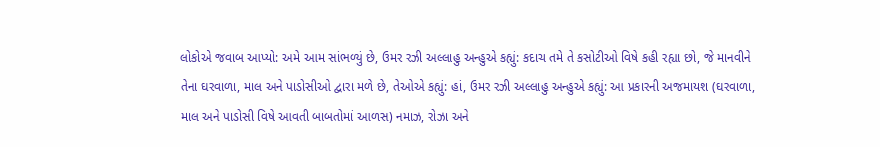લોકોએ જવાબ આપ્યો: અમે આમ સાંભળ્યું છે, ઉમર રઝી અલ્લાહુ અન્હુએ કહ્યું: કદાચ તમે તે કસોટીઓ વિષે કહી રહ્યા છો, જે માનવીને તેના ઘરવાળા, માલ અને પાડોસીઓ દ્વારા મળે છે, તેઓએ કહ્યું: હાં, ઉમર રઝી અલ્લાહુ અન્હુએ કહ્યું: આ પ્રકારની અજમાયશ (ઘરવાળા, માલ અને પાડોસી વિષે આવતી બાબતોમાં આળસ) નમાઝ, રોઝા અને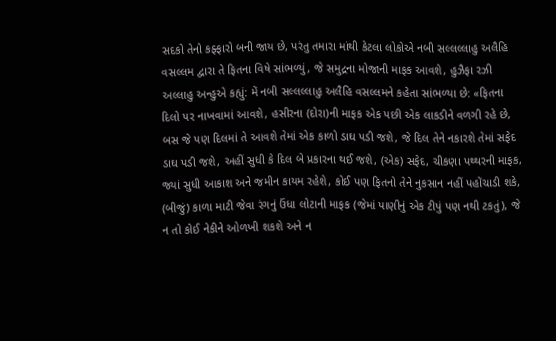સદકો તેનો કફ્ફારો બની જાય છે, પરંતુ તમારા માંથી કેટલા લોકોએ નબી સલ્લલ્લાહુ અલૈહિ વસલ્લમ દ્વારા તે ફિતના વિષે સાંભળ્યું, જે સમુદ્રના મોજાની માફક આવશે, હુઝૈફા રઝી અલ્લાહુ અન્હુએ કહ્યું: મેં નબી સલ્લલ્લાહુ અલૈહિ વસલ્લમને કહેતા સાંભળ્યા છે: «ફિતના દિલો પર નાખવામાં આવશે, હસીરના (દોરા)ની માફક એક પછી એક લાકડીને વળગી રહે છે, બસ જે પણ દિલમાં તે આવશે તેમાં એક કાળો ડાઘ પડી જશે, જે દિલ તેને નકારશે તેમાં સફેદ ડાઘ પડી જશે, અહીં સુધી કે દિલ બે પ્રકારના થઈ જશે, (એક) સફેદ, ચીકણા પથ્થરની માફક, જ્યાં સુધી આકાશ અને જમીન કાયમ રહેશે, કોઈ પણ ફિતનો તેને નુકસાન નહીં પહોંચાડી શકે, (બીજું) કાળા માટી જેવા રંગનું ઉંધા લોટાની માફક (જેમાં પાણીનું એક ટીપું પણ નથી ટકતું), જે ન તો કોઈ નેકીને ઓળખી શકશે અને ન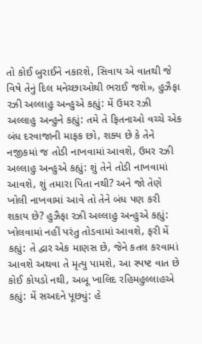તો કોઈ બુરાઈને નકારશે, સિવાય એ વાતથી જે વિષે તેનું દિલ મનેચ્છાઓથી ભરાઈ જશે», હુઝૈફા રઝી અલ્લાહુ અન્હુએ કહ્યું: મેં ઉમર રઝી અલ્લાહુ અન્હુને કહ્યું: તમે તે ફિતનાઓ વચ્ચે એક બંધ દરવાજાની માફક છો, શક્ય છે કે તેને નજીકમાં જ તોડી નાખવામાં આવશે, ઉમર રઝી અલ્લાહુ અન્હુએ કહ્યું: શું તેને તોડી નાખવામાં આવશે, શું તમારા પિતા નથી? અને જો તેણે ખોલી નાખવામાં આવે તો તેને બંધ પણ કરી શકાય છે? હુઝૈફા રઝી અલ્લાહુ અન્હુએ કહ્યું: ખોલવામાં નહીં પરંતુ તોડવામાં આવશે, ફરી મેં કહ્યું: તે દ્વાર એક માણસ છે, જેને કતલ કરવામાં આવશે અથવા તે મૃત્યુ પામશે, આ સ્પષ્ટ વાત છે કોઈ કોયડો નથી, અબૂ ખાલિદ રહિમહુલ્લાહએ કહ્યું: મેં સઅદને પૂછ્યું: હે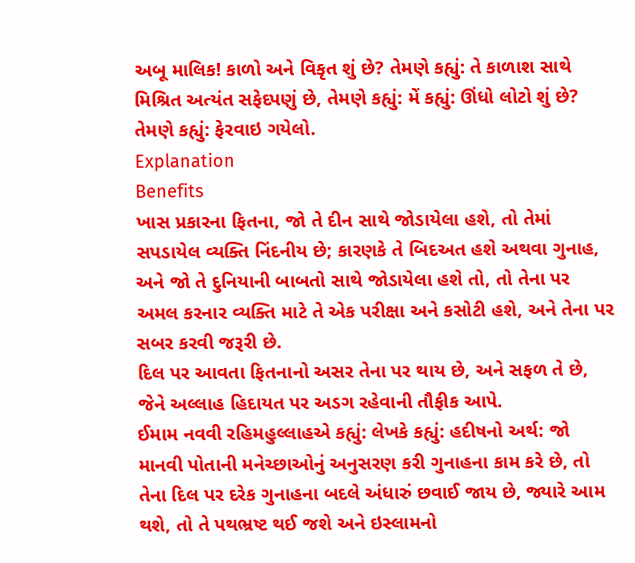અબૂ માલિક! કાળો અને વિકૃત શું છે? તેમણે કહ્યું: તે કાળાશ સાથે મિશ્રિત અત્યંત સફેદપણું છે, તેમણે કહ્યું: મેં કહ્યું: ઊંધો લોટો શું છે? તેમણે કહ્યું: ફેરવાઇ ગયેલો.
Explanation
Benefits
ખાસ પ્રકારના ફિતના, જો તે દીન સાથે જોડાયેલા હશે, તો તેમાં સપડાયેલ વ્યક્તિ નિંદનીય છે; કારણકે તે બિદઅત હશે અથવા ગુનાહ, અને જો તે દુનિયાની બાબતો સાથે જોડાયેલા હશે તો, તો તેના પર અમલ કરનાર વ્યક્તિ માટે તે એક પરીક્ષા અને કસોટી હશે, અને તેના પર સબર કરવી જરૂરી છે.
દિલ પર આવતા ફિતનાનો અસર તેના પર થાય છે, અને સફળ તે છે, જેને અલ્લાહ હિદાયત પર અડગ રહેવાની તૌફીક આપે.
ઈમામ નવવી રહિમહુલ્લાહએ કહ્યું: લેખકે કહ્યું: હદીષનો અર્થ: જો માનવી પોતાની મનેચ્છાઓનું અનુસરણ કરી ગુનાહના કામ કરે છે, તો તેના દિલ પર દરેક ગુનાહના બદલે અંધારું છવાઈ જાય છે, જ્યારે આમ થશે, તો તે પથભ્રષ્ટ થઈ જશે અને ઇસ્લામનો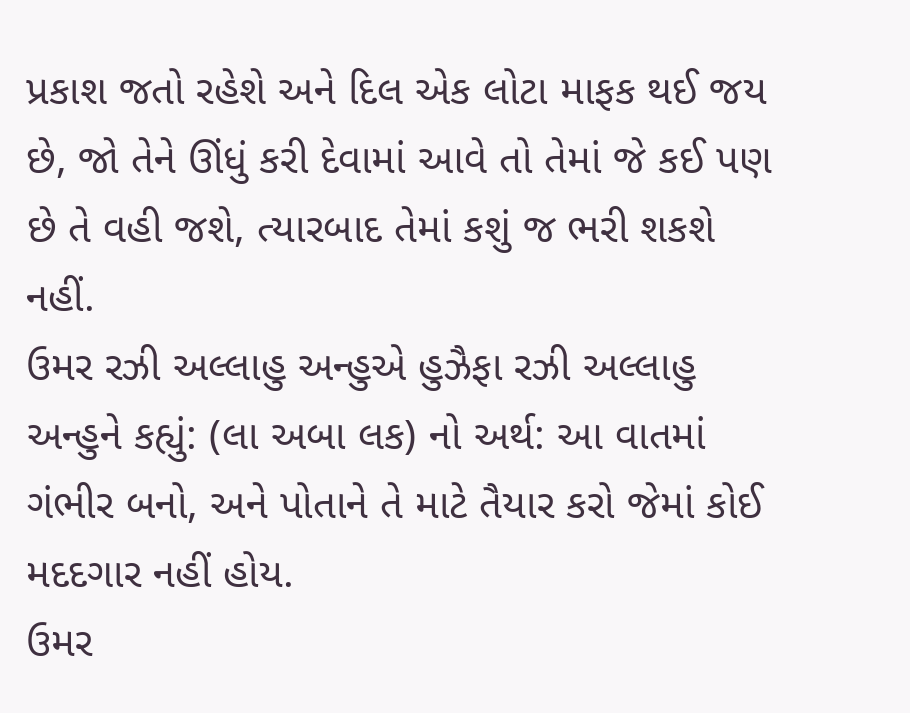પ્રકાશ જતો રહેશે અને દિલ એક લોટા માફક થઈ જય છે, જો તેને ઊંધું કરી દેવામાં આવે તો તેમાં જે કઈ પણ છે તે વહી જશે, ત્યારબાદ તેમાં કશું જ ભરી શકશે નહીં.
ઉમર રઝી અલ્લાહુ અન્હુએ હુઝૈફા રઝી અલ્લાહુ અન્હુને કહ્યું: (લા અબા લક) નો અર્થ: આ વાતમાં ગંભીર બનો, અને પોતાને તે માટે તૈયાર કરો જેમાં કોઈ મદદગાર નહીં હોય.
ઉમર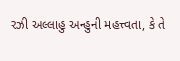રઝી અલ્લાહુ અન્હુની મહત્ત્વતા, કે તે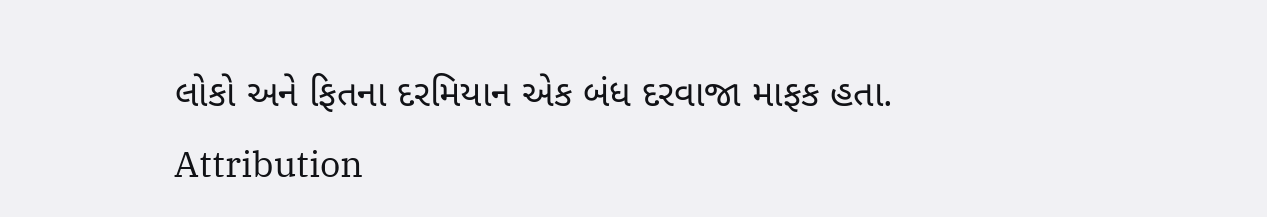લોકો અને ફિતના દરમિયાન એક બંધ દરવાજા માફક હતા.
Attribution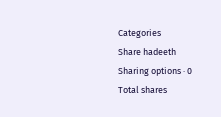Categories
Share hadeeth
Sharing options · 0 Total shares